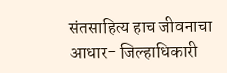संतसाहित्य हाच जीवनाचा आधार- जिल्हाधिकारी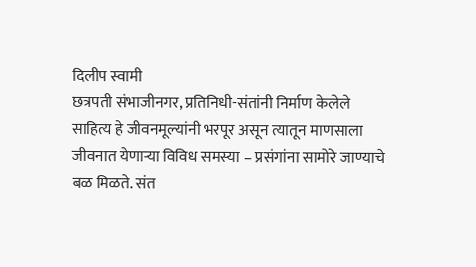दिलीप स्वामी
छत्रपती संभाजीनगर, प्रतिनिधी-संतांनी निर्माण केलेले साहित्य हे जीवनमूल्यांनी भरपूर असून त्यातून माणसाला जीवनात येणाऱ्या विविध समस्या – प्रसंगांना सामोरे जाण्याचे बळ मिळते. संत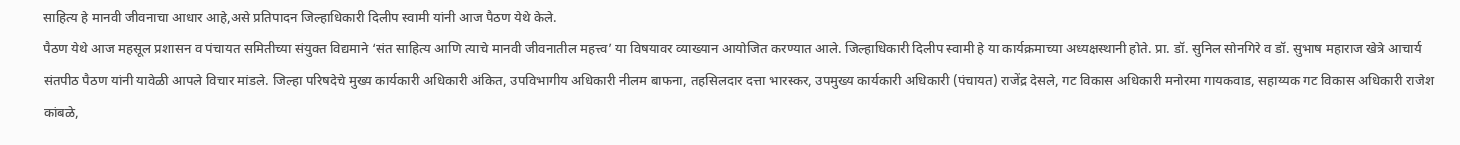साहित्य हे मानवी जीवनाचा आधार आहे,असे प्रतिपादन जिल्हाधिकारी दिलीप स्वामी यांनी आज पैठण येथे केले.
पैठण येथे आज महसूल प्रशासन व पंचायत समितीच्या संयुक्त विद्यमाने ‘संत साहित्य आणि त्याचे मानवी जीवनातील महत्त्व’ या विषयावर व्याख्यान आयोजित करण्यात आले. जिल्हाधिकारी दिलीप स्वामी हे या कार्यक्रमाच्या अध्यक्षस्थानी होते. प्रा. डॉ. सुनिल सोनगिरे व डॉ. सुभाष महाराज खेत्रे आचार्य संतपीठ पैठण यांनी यावेळी आपले विचार मांडले. जिल्हा परिषदेचे मुख्य कार्यकारी अधिकारी अंकित, उपविभागीय अधिकारी नीलम बाफना, तहसिलदार दत्ता भारस्कर, उपमुख्य कार्यकारी अधिकारी (पंचायत) राजेंद्र देसले, गट विकास अधिकारी मनोरमा गायकवाड, सहाय्यक गट विकास अधिकारी राजेश कांबळे,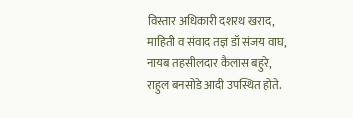विस्तार अधिकारी दशरथ खराद, माहिती व संवाद तज्ञ डॉ संजय वाघ, नायब तहसीलदार कैलास बहुरे, राहुल बनसोडे आदी उपस्थित होते.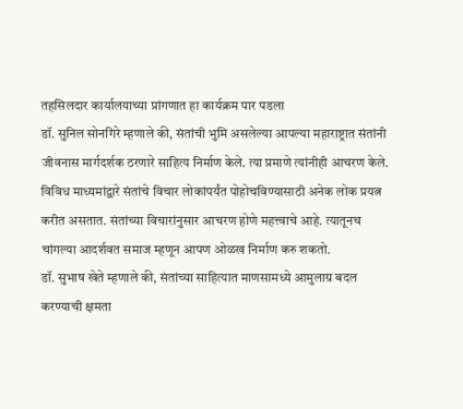तहसिलदार कार्यालयाच्या प्रांगणात हा कार्यक्रम पार पडला
डॉ. सुनिल सोनगिरे म्हणाले की, संतांची भुमि असलेल्या आपल्या महाराष्ट्रात संतांनी जीवनास मार्गदर्शक ठरणारे साहित्य निर्माण केले. त्या प्रमाणे त्यांनीही आचरण केले. विविध माध्यमांद्वारे संतांचे विचार लोकांपर्यंत पोहोचविण्यासाठी अनेक लोक प्रयत्न करीत असतात. संतांच्या विचारांनुसार आचरण होणे महत्त्वाचे आहे. त्यातूनच चांगल्या आदर्शवत समाज म्हणून आपण ओळख निर्माण करु शकतो.
डॉ. सुभाष खेते म्हणाले की, संतांच्या साहित्यात माणसामध्ये आमुलाग्र बदल करण्याची क्षमता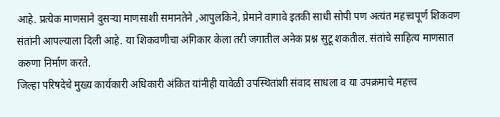आहे. प्रत्येक माणसाने दुसऱ्या माणसाशी समानतेने ,आपुलकिने, प्रेमाने वागावे इतकी साधी सोपी पण अत्यंत महत्त्वपूर्ण शिकवण संतांनी आपल्याला दिली आहे. या शिकवणीचा अंगिकार केला तरी जगातील अनेक प्रश्न सुटू शकतील. संतांचे साहित्य माणसात करुणा निर्माण करते.
जिल्हा परिषदेचे मुख्य कार्यकारी अधिकारी अंकित यांनीही यावेळी उपस्थितांशी संवाद साधला व या उपक्रमाचे महत्त्व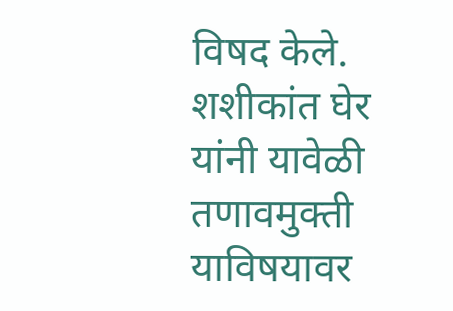विषद केले. शशीकांत घेर यांनी यावेळी तणावमुक्ती याविषयावर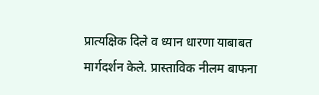प्रात्यक्षिक दिले व ध्यान धारणा याबाबत मार्गदर्शन केले. प्रास्ताविक नीलम बाफना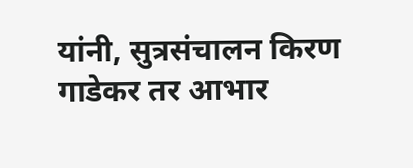यांनी, सुत्रसंचालन किरण गाडेकर तर आभार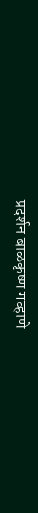प्रदर्शन बाळकृष्ण गव्हाणे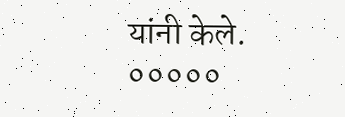यांनी केले.
०००००